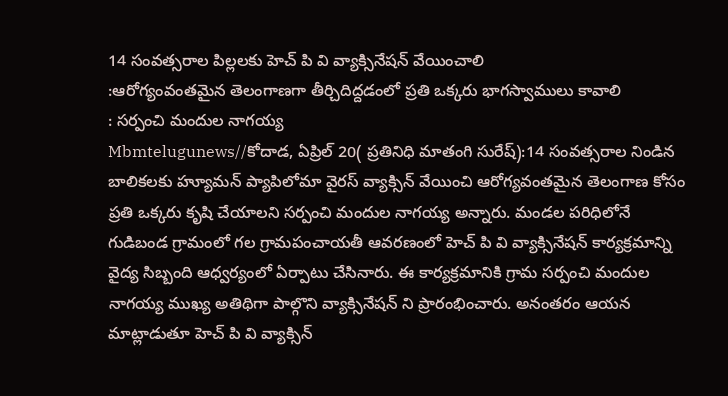14 సంవత్సరాల పిల్లలకు హెచ్ పి వి వ్యాక్సినేషన్ వేయించాలి
:ఆరోగ్యంవంతమైన తెలంగాణగా తీర్చిదిద్దడంలో ప్రతి ఒక్కరు భాగస్వాములు కావాలి
: సర్పంచి మందుల నాగయ్య
Mbmtelugunews//కోదాడ, ఏప్రిల్ 20( ప్రతినిధి మాతంగి సురేష్):14 సంవత్సరాల నిండిన బాలికలకు హ్యూమన్ ప్యాపిలోమా వైరస్ వ్యాక్సిన్ వేయించి ఆరోగ్యవంతమైన తెలంగాణ కోసం ప్రతి ఒక్కరు కృషి చేయాలని సర్పంచి మందుల నాగయ్య అన్నారు. మండల పరిధిలోనే గుడిబండ గ్రామంలో గల గ్రామపంచాయతీ ఆవరణంలో హెచ్ పి వి వ్యాక్సినేషన్ కార్యక్రమాన్ని వైద్య సిబ్బంది ఆధ్వర్యంలో ఏర్పాటు చేసినారు. ఈ కార్యక్రమానికి గ్రామ సర్పంచి మందుల నాగయ్య ముఖ్య అతిథిగా పాల్గొని వ్యాక్సినేషన్ ని ప్రారంభించారు. అనంతరం ఆయన మాట్లాడుతూ హెచ్ పి వి వ్యాక్సిన్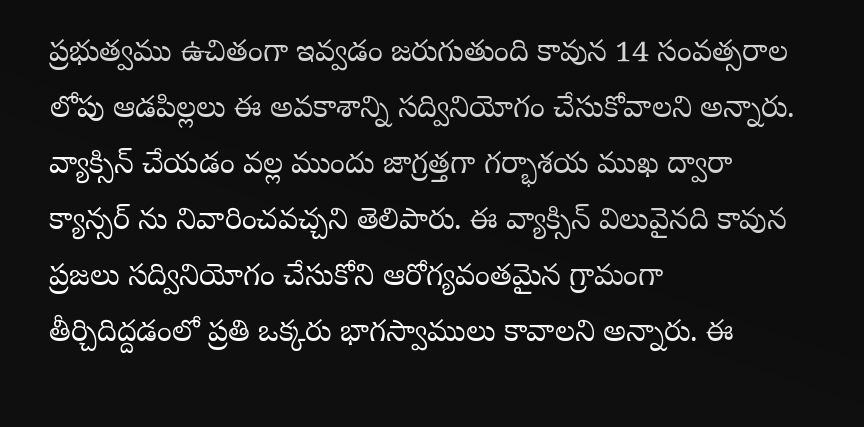ప్రభుత్వము ఉచితంగా ఇవ్వడం జరుగుతుంది కావున 14 సంవత్సరాల లోపు ఆడపిల్లలు ఈ అవకాశాన్ని సద్వినియోగం చేసుకోవాలని అన్నారు. వ్యాక్సిన్ చేయడం వల్ల ముందు జాగ్రత్తగా గర్భాశయ ముఖ ద్వారా క్యాన్సర్ ను నివారించవచ్చని తెలిపారు. ఈ వ్యాక్సిన్ విలువైనది కావున ప్రజలు సద్వినియోగం చేసుకోని ఆరోగ్యవంతమైన గ్రామంగా తీర్చిదిద్దడంలో ప్రతి ఒక్కరు భాగస్వాములు కావాలని అన్నారు. ఈ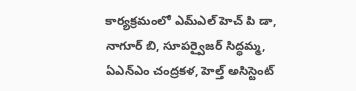కార్యక్రమంలో ఎమ్ఎల్ హెచ్ పి డా, నాగూర్ బి, సూపర్వైజర్ సిద్ధమ్మ, ఏఎన్ఎం చంద్రకళ, హెల్త్ అసిస్టెంట్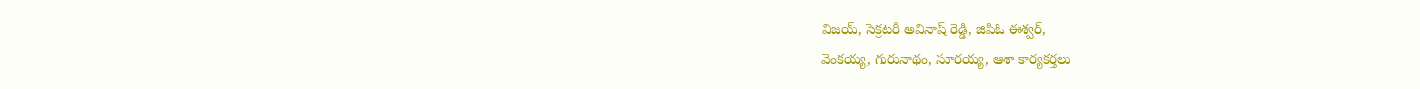విజయ్, సెక్రటరీ అవినాష్ రెడ్డి, జిపిఓ ఈశ్వర్,
వెంకయ్య, గురునాథం, సూరయ్య, ఆశా కార్యకర్తలు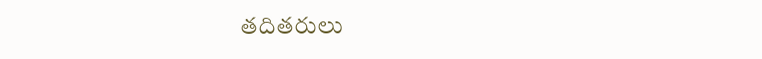తదితరులు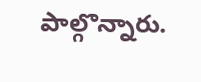పాల్గొన్నారు.